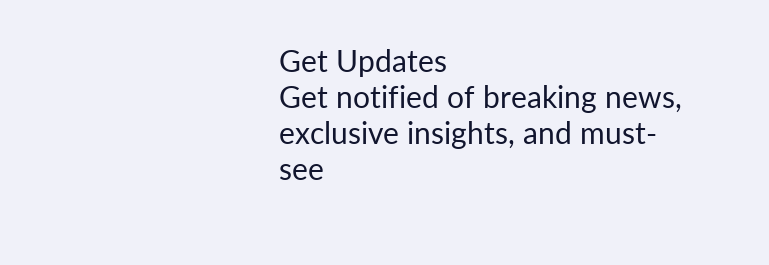Get Updates
Get notified of breaking news, exclusive insights, and must-see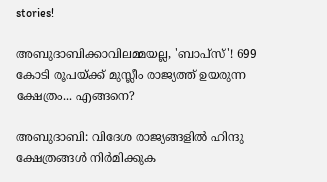stories!

അബുദാബിക്കാവിലമ്മയല്ല, 'ബാപ്‌സ്'! 699 കോടി രൂപയ്ക്ക് മുസ്ലീം രാജ്യത്ത് ഉയരുന്ന ക്ഷേത്രം... എങ്ങനെ?

അബുദാബി: വിദേശ രാജ്യങ്ങളില്‍ ഹിന്ദു ക്ഷേത്രങ്ങള്‍ നിര്‍മിക്കുക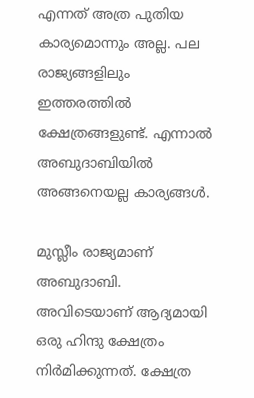എന്നത് അത്ര പുതിയ കാര്യമൊന്നും അല്ല. പല രാജ്യങ്ങളിലും ഇത്തരത്തില്‍ ക്ഷേത്രങ്ങളുണ്ട്. എന്നാല്‍ അബുദാബിയില്‍ അങ്ങനെയല്ല കാര്യങ്ങള്‍.

മുസ്ലീം രാജ്യമാണ് അബുദാബി. അവിടെയാണ് ആദ്യമായി ഒരു ഹിന്ദു ക്ഷേത്രം നിര്‍മിക്കുന്നത്. ക്ഷേത്ര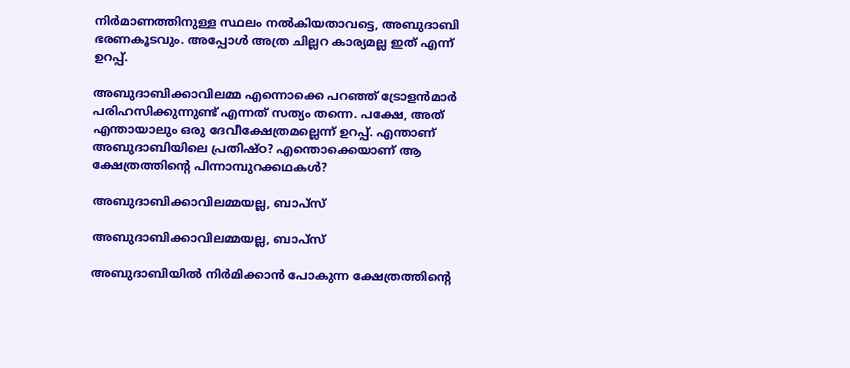നിര്‍മാണത്തിനുള്ള സ്ഥലം നല്‍കിയതാവട്ടെ, അബുദാബി ഭരണകൂടവും. അപ്പോള്‍ അത്ര ചില്ലറ കാര്യമല്ല ഇത് എന്ന് ഉറപ്പ്.

അബുദാബിക്കാവിലമ്മ എന്നൊക്കെ പറഞ്ഞ് ട്രോളന്‍മാര്‍ പരിഹസിക്കുന്നുണ്ട് എന്നത് സത്യം തന്നെ. പക്ഷേ, അത് എന്തായാലും ഒരു ദേവീക്ഷേത്രമല്ലെന്ന് ഉറപ്പ്. എന്താണ് അബുദാബിയിലെ പ്രതിഷ്ഠ? എന്തൊക്കെയാണ് ആ ക്ഷേത്രത്തിന്റെ പിന്നാമ്പുറക്കഥകള്‍?

അബുദാബിക്കാവിലമ്മയല്ല, ബാപ്‌സ്

അബുദാബിക്കാവിലമ്മയല്ല, ബാപ്‌സ്

അബുദാബിയില്‍ നിര്‍മിക്കാന്‍ പോകുന്ന ക്ഷേത്രത്തിന്റെ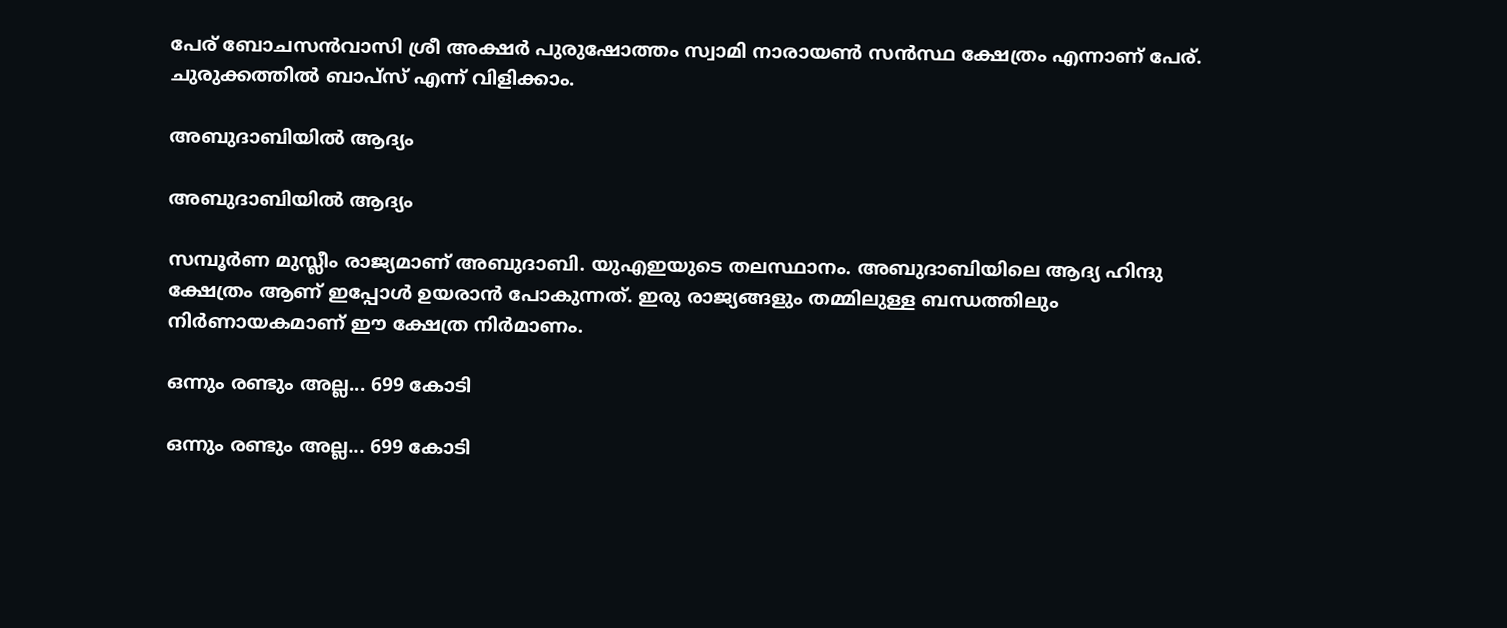പേര് ബോചസന്‍വാസി ശ്രീ അക്ഷര്‍ പുരുഷോത്തം സ്വാമി നാരായണ്‍ സന്‍സ്ഥ ക്ഷേത്രം എന്നാണ് പേര്. ചുരുക്കത്തില്‍ ബാപ്‌സ് എന്ന് വിളിക്കാം.

അബുദാബിയില്‍ ആദ്യം

അബുദാബിയില്‍ ആദ്യം

സമ്പൂര്‍ണ മുസ്ലീം രാജ്യമാണ് അബുദാബി. യുഎഇയുടെ തലസ്ഥാനം. അബുദാബിയിലെ ആദ്യ ഹിന്ദു ക്ഷേത്രം ആണ് ഇപ്പോള്‍ ഉയരാന്‍ പോകുന്നത്. ഇരു രാജ്യങ്ങളും തമ്മിലുള്ള ബന്ധത്തിലും നിര്‍ണായകമാണ് ഈ ക്ഷേത്ര നിര്‍മാണം.

ഒന്നും രണ്ടും അല്ല... 699 കോടി

ഒന്നും രണ്ടും അല്ല... 699 കോടി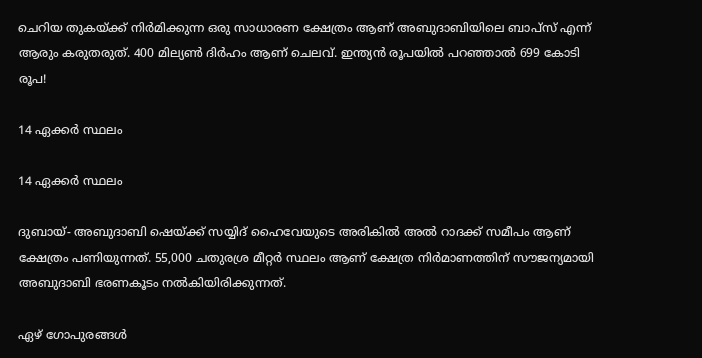ചെറിയ തുകയ്ക്ക് നിര്‍മിക്കുന്ന ഒരു സാധാരണ ക്ഷേത്രം ആണ് അബുദാബിയിലെ ബാപ്‌സ് എന്ന് ആരും കരുതരുത്. 400 മില്യണ്‍ ദിര്‍ഹം ആണ് ചെലവ്. ഇന്ത്യന്‍ രൂപയില്‍ പറഞ്ഞാല്‍ 699 കോടി രൂപ!

14 ഏക്കര്‍ സ്ഥലം

14 ഏക്കര്‍ സ്ഥലം

ദുബായ്- അബുദാബി ഷെയ്ക്ക് സയ്യിദ് ഹൈവേയുടെ അരികില്‍ അല്‍ റാദക്ക് സമീപം ആണ് ക്ഷേത്രം പണിയുന്നത്. 55,000 ചതുരശ്ര മീറ്റര്‍ സ്ഥലം ആണ് ക്ഷേത്ര നിര്‍മാണത്തിന് സൗജന്യമായി അബുദാബി ഭരണകൂടം നല്‍കിയിരിക്കുന്നത്.

ഏഴ് ഗോപുരങ്ങള്‍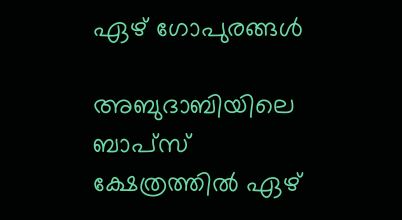ഏഴ് ഗോപുരങ്ങള്‍

അബുദാബിയിലെ ബാപ്‌സ് ക്ഷേത്രത്തില്‍ ഏഴ്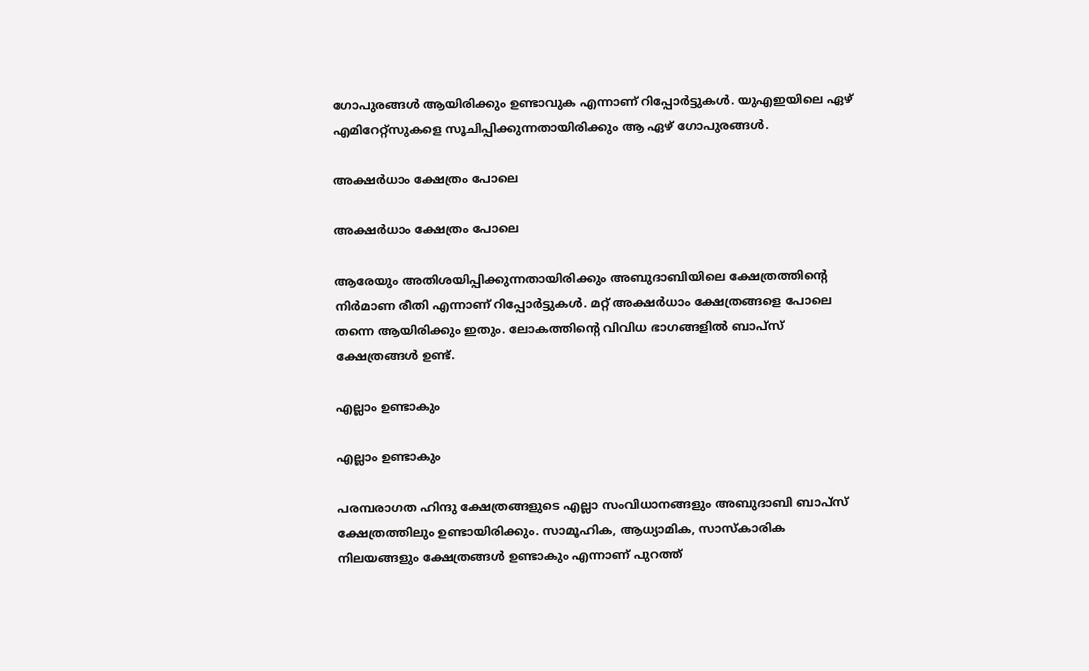ഗോപുരങ്ങള്‍ ആയിരിക്കും ഉണ്ടാവുക എന്നാണ് റിപ്പോര്‍ട്ടുകള്‍. യുഎഇയിലെ ഏഴ് എമിറേറ്റ്‌സുകളെ സൂചിപ്പിക്കുന്നതായിരിക്കും ആ ഏഴ് ഗോപുരങ്ങള്‍.

അക്ഷര്‍ധാം ക്ഷേത്രം പോലെ

അക്ഷര്‍ധാം ക്ഷേത്രം പോലെ

ആരേയും അതിശയിപ്പിക്കുന്നതായിരിക്കും അബുദാബിയിലെ ക്ഷേത്രത്തിന്റെ നിര്‍മാണ രീതി എന്നാണ് റിപ്പോര്‍ട്ടുകള്‍. മറ്റ് അക്ഷര്‍ധാം ക്ഷേത്രങ്ങളെ പോലെ തന്നെ ആയിരിക്കും ഇതും. ലോകത്തിന്റെ വിവിധ ഭാഗങ്ങളില്‍ ബാപ്‌സ് ക്ഷേത്രങ്ങള്‍ ഉണ്ട്.

എല്ലാം ഉണ്ടാകും

എല്ലാം ഉണ്ടാകും

പരമ്പരാഗത ഹിന്ദു ക്ഷേത്രങ്ങളുടെ എല്ലാ സംവിധാനങ്ങളും അബുദാബി ബാപ്‌സ് ക്ഷേത്രത്തിലും ഉണ്ടായിരിക്കും. സാമൂഹിക, ആധ്യാമിക, സാസ്‌കാരിക നിലയങ്ങളും ക്ഷേത്രങ്ങള്‍ ഉണ്ടാകും എന്നാണ് പുറത്ത്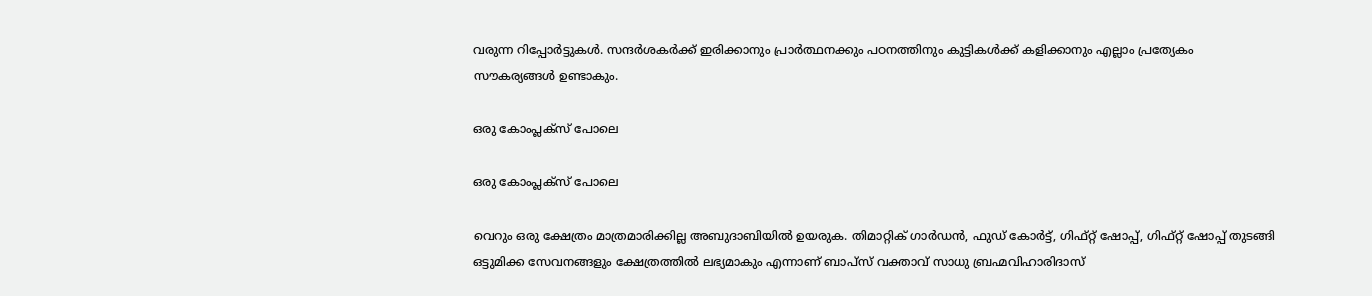വരുന്ന റിപ്പോര്‍ട്ടുകള്‍. സന്ദര്‍ശകര്‍ക്ക് ഇരിക്കാനും പ്രാര്‍ത്ഥനക്കും പഠനത്തിനും കുട്ടികള്‍ക്ക് കളിക്കാനും എല്ലാം പ്രത്യേകം സൗകര്യങ്ങള്‍ ഉണ്ടാകും.

ഒരു കോംപ്ലക്‌സ് പോലെ

ഒരു കോംപ്ലക്‌സ് പോലെ

വെറും ഒരു ക്ഷേത്രം മാത്രമാരിക്കില്ല അബുദാബിയില്‍ ഉയരുക. തിമാറ്റിക് ഗാര്‍ഡന്‍, ഫുഡ് കോര്‍ട്ട്, ഗിഫ്റ്റ് ഷോപ്പ്, ഗിഫ്റ്റ് ഷോപ്പ് തുടങ്ങി ഒട്ടുമിക്ക സേവനങ്ങളും ക്ഷേത്രത്തില്‍ ലഭ്യമാകും എന്നാണ് ബാപ്‌സ് വക്താവ് സാധു ബ്രഹ്മവിഹാരിദാസ്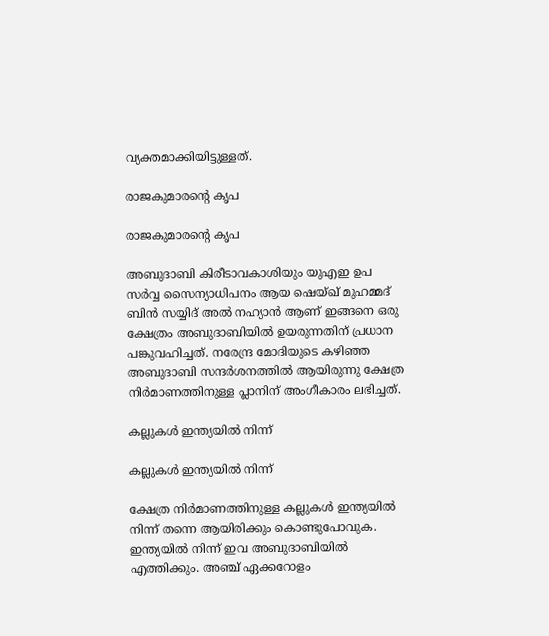വ്യക്തമാക്കിയിട്ടുള്ളത്.

രാജകുമാരന്റെ കൃപ

രാജകുമാരന്റെ കൃപ

അബുദാബി കിരീടാവകാശിയും യുഎഇ ഉപ സര്‍വ്വ സൈന്യാധിപനം ആയ ഷെയ്ഖ് മുഹമ്മദ് ബിന്‍ സയ്യിദ് അല്‍ നഹ്യാന്‍ ആണ് ഇങ്ങനെ ഒരു ക്ഷേത്രം അബുദാബിയില്‍ ഉയരുന്നതിന് പ്രധാന പങ്കുവഹിച്ചത്. നരേന്ദ്ര മോദിയുടെ കഴിഞ്ഞ അബുദാബി സന്ദര്‍ശനത്തില്‍ ആയിരുന്നു ക്ഷേത്ര നിര്‍മാണത്തിനുള്ള പ്ലാനിന് അംഗീകാരം ലഭിച്ചത്.

കല്ലുകള്‍ ഇന്ത്യയില്‍ നിന്ന്

കല്ലുകള്‍ ഇന്ത്യയില്‍ നിന്ന്

ക്ഷേത്ര നിര്‍മാണത്തിനുള്ള കല്ലുകള്‍ ഇന്ത്യയില്‍ നിന്ന് തന്നെ ആയിരിക്കും കൊണ്ടുപോവുക. ഇന്ത്യയില്‍ നിന്ന് ഇവ അബുദാബിയില്‍ എത്തിക്കും. അഞ്ച് ഏക്കറോളം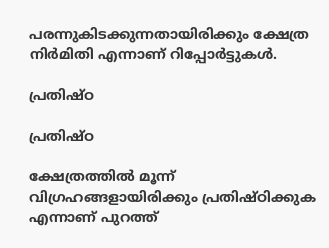പരന്നുകിടക്കുന്നതായിരിക്കും ക്ഷേത്ര നിര്‍മിതി എന്നാണ് റിപ്പോര്‍ട്ടുകള്‍.

പ്രതിഷ്ഠ

പ്രതിഷ്ഠ

ക്ഷേത്രത്തില്‍ മൂന്ന് വിഗ്രഹങ്ങളായിരിക്കും പ്രതിഷ്ഠിക്കുക എന്നാണ് പുറത്ത്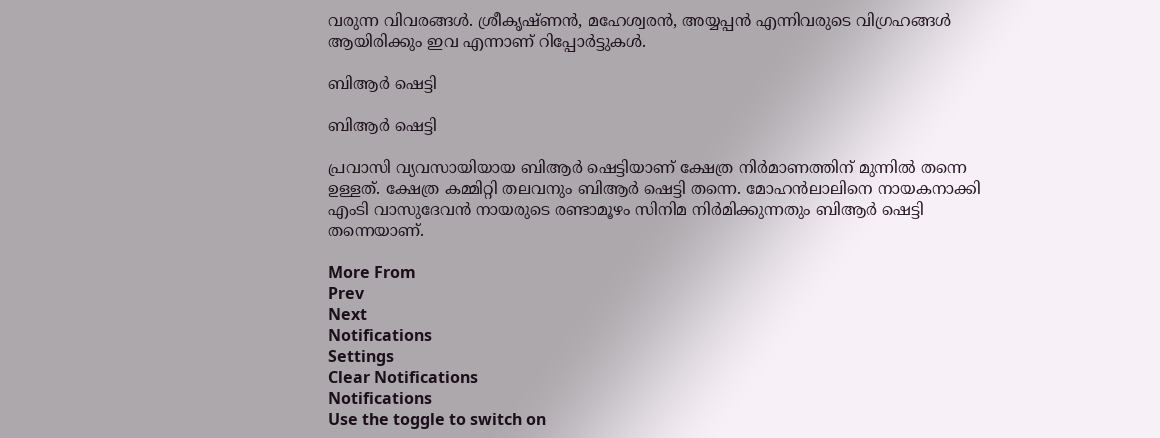വരുന്ന വിവരങ്ങള്‍. ശ്രീകൃഷ്ണന്‍, മഹേശ്വരന്‍, അയ്യപ്പന്‍ എന്നിവരുടെ വിഗ്രഹങ്ങള്‍ ആയിരിക്കും ഇവ എന്നാണ് റിപ്പോര്‍ട്ടുകള്‍.

ബിആര്‍ ഷെട്ടി

ബിആര്‍ ഷെട്ടി

പ്രവാസി വ്യവസായിയായ ബിആര്‍ ഷെട്ടിയാണ് ക്ഷേത്ര നിര്‍മാണത്തിന് മുന്നില്‍ തന്നെ ഉള്ളത്. ക്ഷേത്ര കമ്മിറ്റി തലവനും ബിആര്‍ ഷെട്ടി തന്നെ. മോഹന്‍ലാലിനെ നായകനാക്കി എംടി വാസുദേവന്‍ നായരുടെ രണ്ടാമൂഴം സിനിമ നിര്‍മിക്കുന്നതും ബിആര്‍ ഷെട്ടി തന്നെയാണ്.

More From
Prev
Next
Notifications
Settings
Clear Notifications
Notifications
Use the toggle to switch on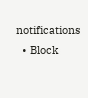notifications
  • Block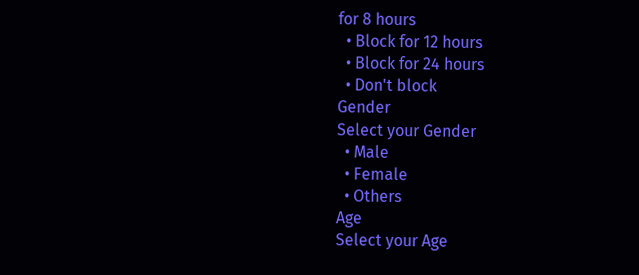for 8 hours
  • Block for 12 hours
  • Block for 24 hours
  • Don't block
Gender
Select your Gender
  • Male
  • Female
  • Others
Age
Select your Age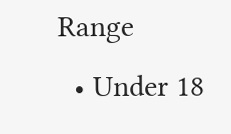Range
  • Under 18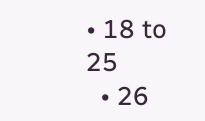• 18 to 25
  • 26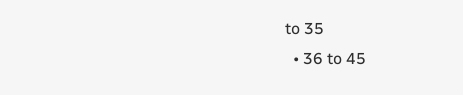to 35
  • 36 to 45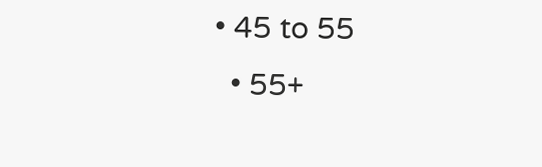• 45 to 55
  • 55+